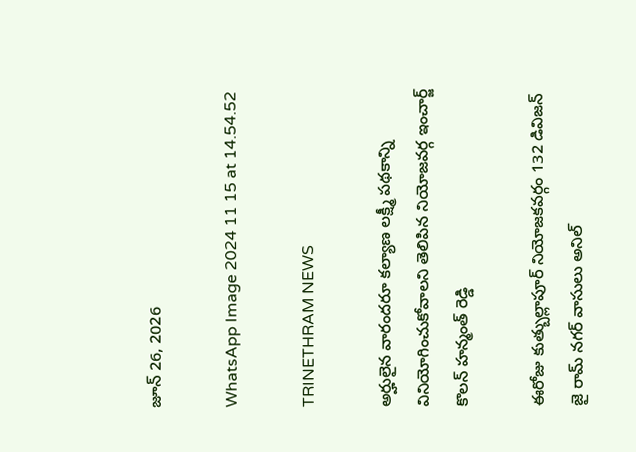జూన్ 26, 2026

WhatsApp Image 2024 11 15 at 14.54.52

TRINETHRAM NEWS

అర్హులైన వారందరూ కల్యాణ లక్ష్మీ పథకాన్ని వినియోగించుకోవాలని తెలిపిన నియోజవర్గ ఇంచార్జ్ కొలన్ హన్మంత్ రెడ్డి

ఈరోజు కుత్బుల్లాపూర్ నియోజకవర్గం 132 డివిజన్ జై రామ్ నగర్ వాసులు అనిల్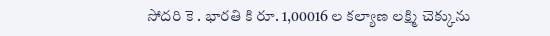సోదరి కె . భారతి కి రూ. 1,00016 ల కల్యాణ లక్ష్మి చెక్కును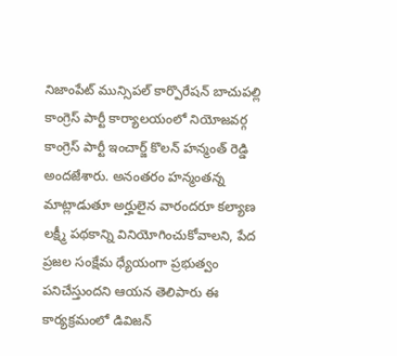నిజాంపేట్ మున్సిపల్ కార్పొరేషన్ బాచుపల్లి కాంగ్రెస్ పార్టీ కార్యాలయంలో నియోజవర్గ కాంగ్రెస్ పార్టీ ఇంచార్జ్ కొలన్ హన్మంత్ రెడ్డి అందజేశారు. అనంతరం హన్మంతన్న మాట్లాడుతూ అర్హులైన వారందరూ కల్యాణ లక్ష్మీ పథకాన్ని వినియోగించుకోవాలని, పేద ప్రజల సంక్షేమ ధ్యేయంగా ప్రభుత్వం పనిచేస్తుందని ఆయన తెలిపారు ఈ కార్యక్రమంలో డివిజన్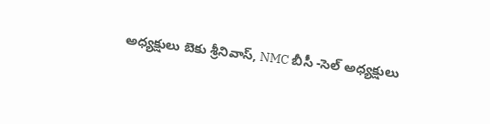అధ్యక్షులు బెకు శ్రీనివాస్, NMC బీసీ -సెల్ అధ్యక్షులు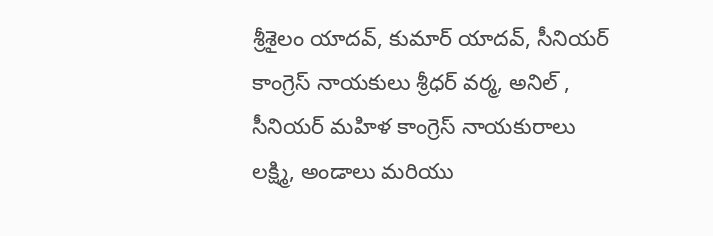శ్రీశైలం యాదవ్, కుమార్ యాదవ్, సీనియర్ కాంగ్రెస్ నాయకులు శ్రీధర్ వర్మ, అనిల్ , సీనియర్ మహిళ కాంగ్రెస్ నాయకురాలు లక్ష్మి, అండాలు మరియు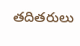తదితరులు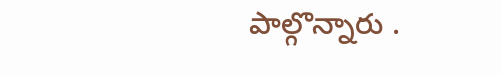పాల్గొన్నారు .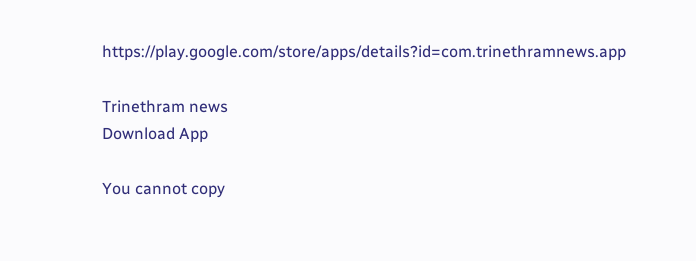https://play.google.com/store/apps/details?id=com.trinethramnews.app

Trinethram news
Download App

You cannot copy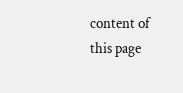content of this page